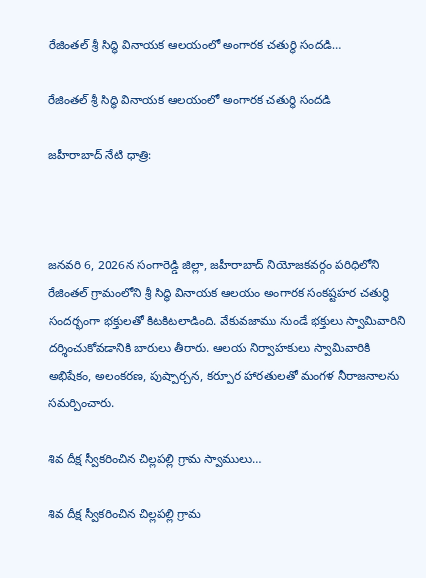రేజింతల్ శ్రీ సిద్ధి వినాయక ఆలయంలో అంగారక చతుర్థి సందడి…

రేజింతల్ శ్రీ సిద్ధి వినాయక ఆలయంలో అంగారక చతుర్థి సందడి

జహీరాబాద్ నేటి ధాత్రి:



జనవరి 6, 2026న సంగారెడ్డి జిల్లా, జహీరాబాద్ నియోజకవర్గం పరిధిలోని రేజింతల్ గ్రామంలోని శ్రీ సిద్ధి వినాయక ఆలయం అంగారక సంకష్టహర చతుర్థి సందర్భంగా భక్తులతో కిటకిటలాడింది. వేకువజాము నుండే భక్తులు స్వామివారిని దర్శించుకోవడానికి బారులు తీరారు. ఆలయ నిర్వాహకులు స్వామివారికి అభిషేకం, అలంకరణ, పుష్పార్చన, కర్పూర హారతులతో మంగళ నీరాజనాలను సమర్పించారు.

శివ దీక్ష స్వీకరించిన చిల్లపల్లి గ్రామ స్వాములు…

శివ దీక్ష స్వీకరించిన చిల్లపల్లి గ్రామ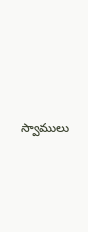స్వాములు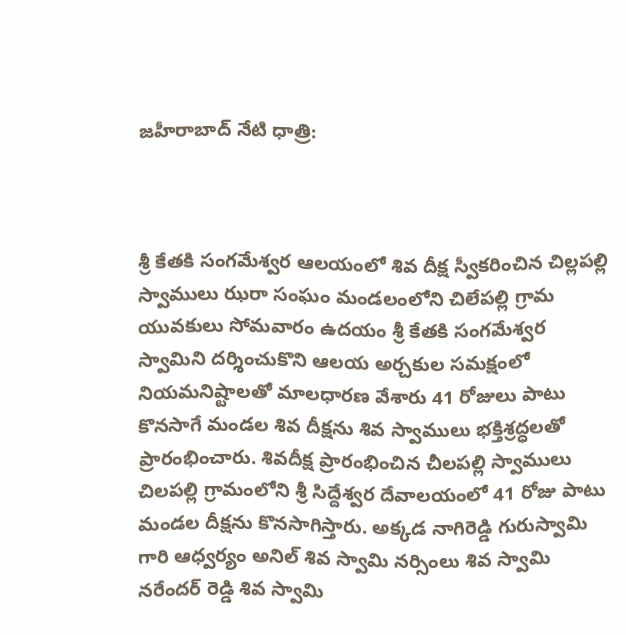జహీరాబాద్ నేటి ధాత్రి:



శ్రీ కేతకి సంగమేశ్వర ఆలయంలో శివ దీక్ష స్వీకరించిన చిల్లపల్లి స్వాములు ఝరా సంఘం మండలంలోని చిలేపల్లి గ్రామ యువకులు సోమవారం ఉదయం శ్రీ కేతకి సంగమేశ్వర స్వామిని దర్శించుకొని ఆలయ అర్చకుల సమక్షంలో నియమనిష్టాలతో మాలధారణ వేశారు 41 రోజులు పాటు కొనసాగే మండల శివ దీక్షను శివ స్వాములు భక్తిశ్రద్ధలతో ప్రారంభించారు. శివదీక్ష ప్రారంభించిన చీలపల్లి స్వాములు చిలపల్లి గ్రామంలోని శ్రీ సిద్దేశ్వర దేవాలయంలో 41 రోజు పాటు మండల దీక్షను కొనసాగిస్తారు. అక్కడ నాగిరెడ్డి గురుస్వామి గారి ఆధ్వర్యం అనిల్ శివ స్వామి నర్సింలు శివ స్వామి నరేందర్ రెడ్డి శివ స్వామి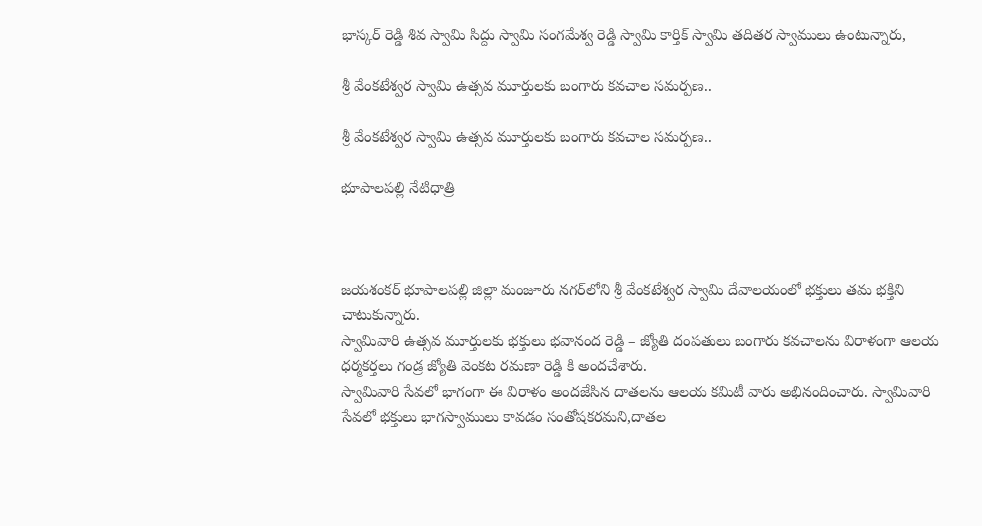భాస్కర్ రెడ్డి శివ స్వామి సిద్దు స్వామి సంగమేశ్వ రెడ్డి స్వామి కార్తిక్ స్వామి తదితర స్వాములు ఉంటున్నారు,

శ్రీ వేంకటేశ్వర స్వామి ఉత్సవ మూర్తులకు బంగారు కవచాల సమర్పణ..

శ్రీ వేంకటేశ్వర స్వామి ఉత్సవ మూర్తులకు బంగారు కవచాల సమర్పణ..

భూపాలపల్లి నేటిధాత్రి



జయశంకర్ భూపాలపల్లి జిల్లా మంజూరు నగర్‌లోని శ్రీ వేంకటేశ్వర స్వామి దేవాలయంలో భక్తులు తమ భక్తిని చాటుకున్నారు.
స్వామివారి ఉత్సవ మూర్తులకు భక్తులు భవానంద రెడ్డి – జ్యోతి దంపతులు బంగారు కవచాలను విరాళంగా ఆలయ ధర్మకర్తలు గండ్ర జ్యోతి వెంకట రమణా రెడ్డి కి అందచేశారు.
స్వామివారి సేవలో భాగంగా ఈ విరాళం అందజేసిన దాతలను ఆలయ కమిటీ వారు అభినందించారు. స్వామివారి సేవలో భక్తులు భాగస్వాములు కావడం సంతోషకరమని,దాతల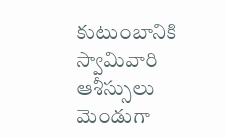కుటుంబానికి స్వామివారి ఆశీస్సులు మెండుగా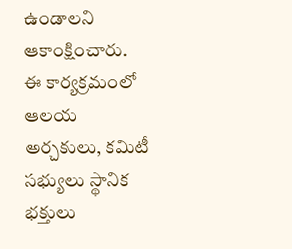ఉండాలని ఆకాంక్షించారు.
ఈ కార్యక్రమంలో ఆలయ అర్చకులు, కమిటీ సభ్యులు స్థానిక భక్తులు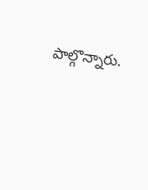పాల్గొన్నారు.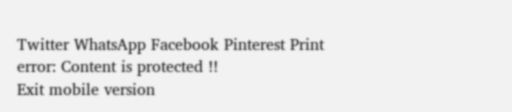Twitter WhatsApp Facebook Pinterest Print
error: Content is protected !!
Exit mobile version